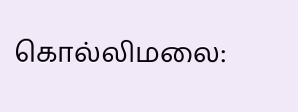கொல்லிமலை: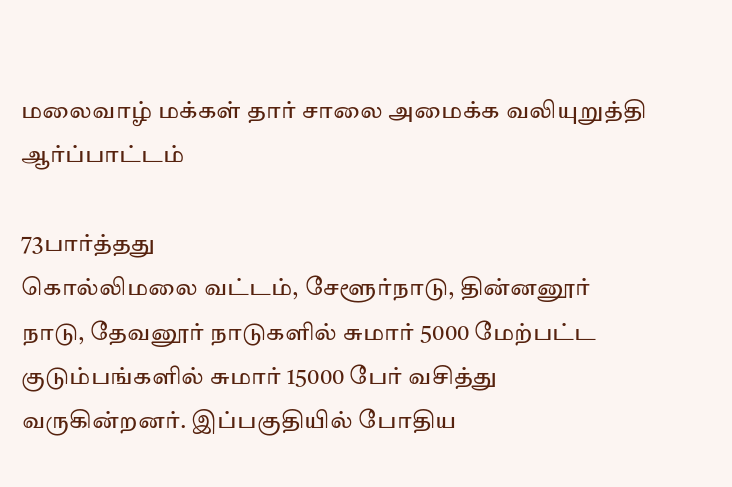மலைவாழ் மக்கள் தார் சாலை அமைக்க வலியுறுத்தி ஆர்ப்பாட்டம்

73பார்த்தது
கொல்லிமலை வட்டம், சேளூர்நாடு, தின்னனூர் நாடு, தேவனூர் நாடுகளில் சுமார் 5000 மேற்பட்ட குடும்பங்களில் சுமார் 15000 பேர் வசித்து வருகின்றனர். இப்பகுதியில் போதிய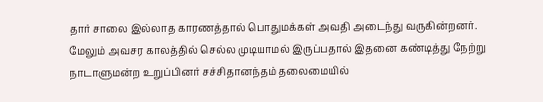தார் சாலை இல்லாத காரணத்தால் பொதுமக்கள் அவதி அடைந்து வருகின்றனர். மேலும் அவசர காலத்தில் செல்ல முடியாமல் இருப்பதால் இதனை கண்டித்து நேற்று நாடாளுமன்ற உறுப்பினர் சச்சிதானந்தம் தலைமையில்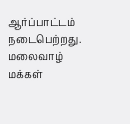ஆர்ப்பாட்டம் நடைபெற்றது. மலைவாழ் மக்கள்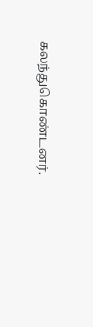கலந்துகொண்டனர்.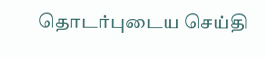தொடர்புடைய செய்தி